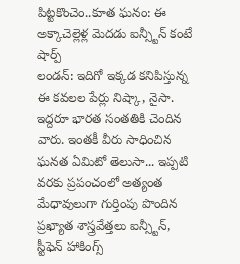పిట్టకొంచెం..కూత ఘనం: ఈ అక్కాచెల్లెళ్ల మెదడు ఐన్స్టీన్ కంటే షార్ప్
లండన్: ఇదిగో ఇక్కడ కనిపిస్తున్న ఈ కవలల పేర్లు నిష్కా, నైసా. ఇద్దరూ భారత సంతతికి చెందిన వారు. ఇంతకీ వీరు సాధించిన ఘనత ఏమిటో తెలుసా... ఇప్పటి వరకు ప్రపంచంలో అత్యంత మేధావులుగా గుర్తింపు పొందిన ప్రఖ్యాత శాస్త్రవేత్తలు ఐన్స్టీన్, స్టీఫెన్ హాకింగ్స్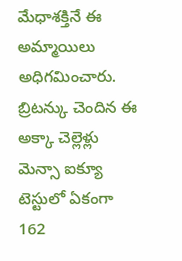మేధాశక్తినే ఈ అమ్మాయిలు అధిగమించారు. బ్రిటన్కు చెందిన ఈ అక్కా చెల్లెళ్లు మెన్సా ఐక్యూ టెస్టులో ఏకంగా 162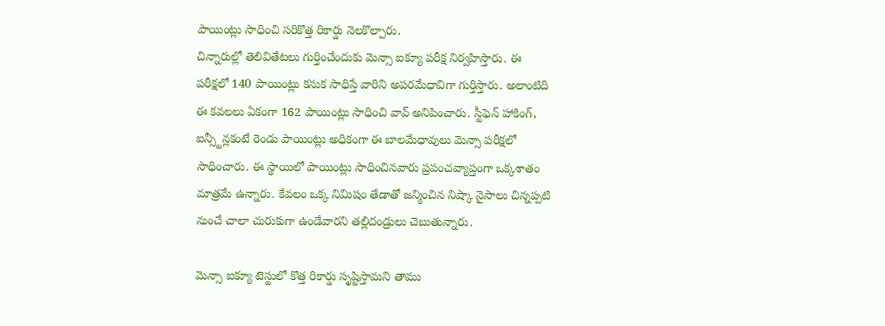పాయింట్లు సాధించి సరికొత్త రికార్డు నెలకొల్పారు.
చిన్నారుల్లో తెలివితేటలు గుర్తించేందుకు మెన్సా ఐక్యూ పరీక్ష నిర్వహిస్తారు. ఈ పరీక్షలో 140 పాయింట్లు కనుక సాధిస్తే వారిని అపరమేధావిగా గుర్తిస్తారు. అలాంటిది ఈ కవలలు ఏకంగా 162 పాయింట్లు సాధించి వావ్ అనిపించారు. స్టీఫెన్ హాకింగ్, ఐన్స్టీన్లకంటే రెండు పాయింట్లు అధికంగా ఈ బాలమేధావులు మెన్సా పరీక్షలో సాధించారు. ఈ స్థాయిలో పాయింట్లు సాధించినవారు ప్రపంచవ్యాప్తంగా ఒక్కశాతం మాత్రమే ఉన్నారు. కేవలం ఒక్క నిమిషం తేడాతో జన్మించిన నిష్కా నైసాలు చిన్నప్పటి నుంచే చాలా చురుకుగా ఉండేవారని తల్లిదండ్రులు చెబుతున్నారు.

మెన్సా ఐక్యూ టెస్టులో కొత్త రికార్డు సృష్టిస్తామని తాము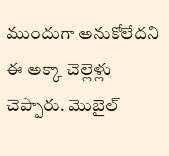ముందుగా అనుకోలేదని ఈ అక్కా చెల్లెళ్లు చెప్పారు. మొబైల్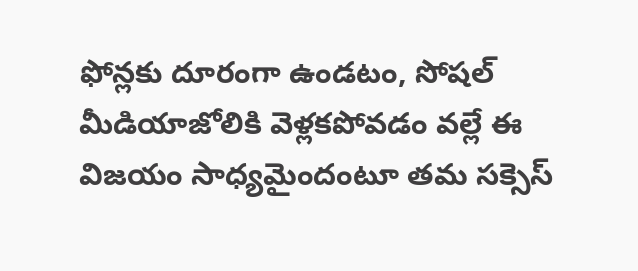ఫోన్లకు దూరంగా ఉండటం, సోషల్ మీడియాజోలికి వెళ్లకపోవడం వల్లే ఈ విజయం సాధ్యమైందంటూ తమ సక్సెస్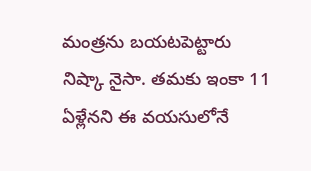మంత్రను బయటపెట్టారు నిష్కా నైసా. తమకు ఇంకా 11 ఏళ్లేనని ఈ వయసులోనే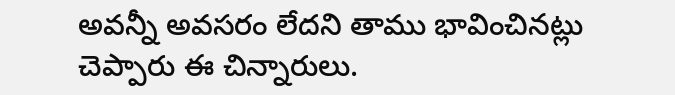అవన్నీ అవసరం లేదని తాము భావించినట్లు చెప్పారు ఈ చిన్నారులు.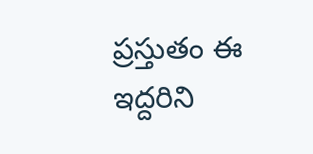ప్రస్తుతం ఈ ఇద్దరిని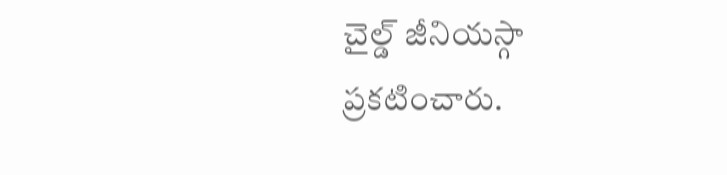చైల్డ్ జీనియస్గా ప్రకటించారు.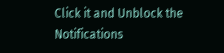Click it and Unblock the Notifications